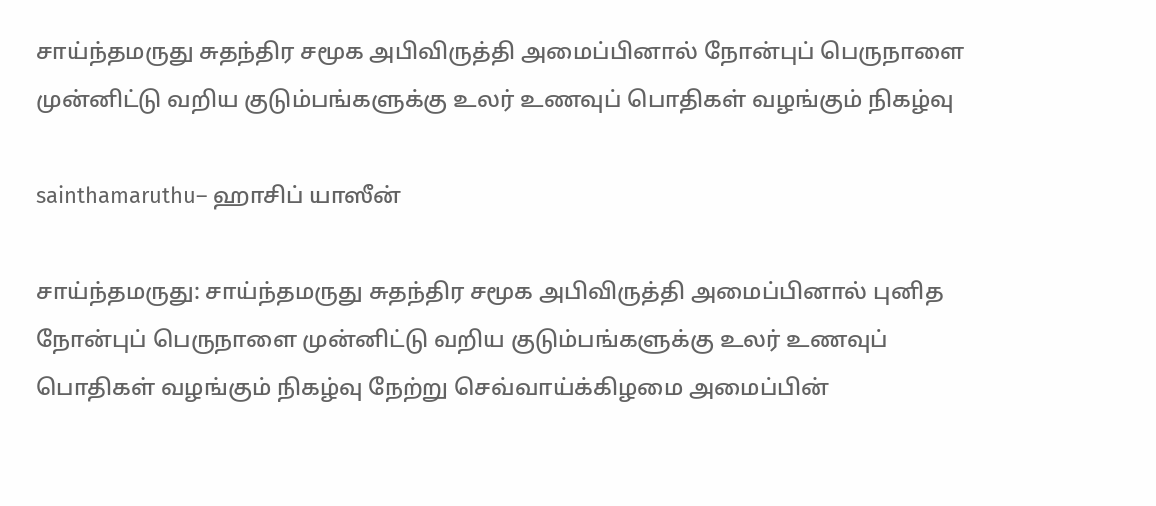சாய்ந்தமருது சுதந்திர சமூக அபிவிருத்தி அமைப்பினால் நோன்புப் பெருநாளை முன்னிட்டு வறிய குடும்பங்களுக்கு உலர் உணவுப் பொதிகள் வழங்கும் நிகழ்வு

sainthamaruthu– ஹாசிப் யாஸீன்

சாய்ந்தமருது: சாய்ந்தமருது சுதந்திர சமூக அபிவிருத்தி அமைப்பினால் புனித நோன்புப் பெருநாளை முன்னிட்டு வறிய குடும்பங்களுக்கு உலர் உணவுப் பொதிகள் வழங்கும் நிகழ்வு நேற்று செவ்வாய்க்கிழமை அமைப்பின்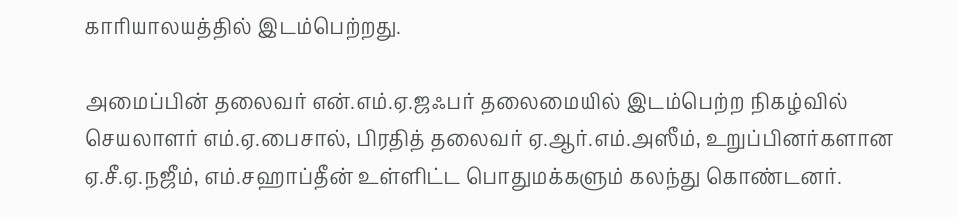காரியாலயத்தில் இடம்பெற்றது.

அமைப்பின் தலைவர் என்.எம்.ஏ.ஜஃபர் தலைமையில் இடம்பெற்ற நிகழ்வில் செயலாளர் எம்.ஏ.பைசால், பிரதித் தலைவர் ஏ.ஆர்.எம்.அஸீம், உறுப்பினர்களான ஏ.சீ.ஏ.நஜீம், எம்.சஹாப்தீன் உள்ளிட்ட பொதுமக்களும் கலந்து கொண்டனர்.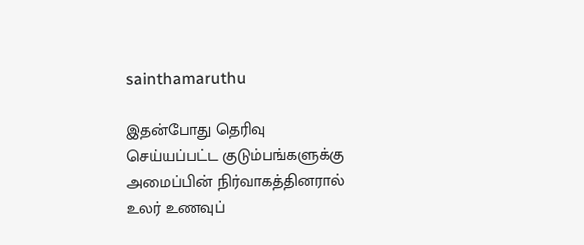sainthamaruthu

இதன்போது தெரிவு செய்யப்பட்ட குடும்பங்களுக்கு அமைப்பின் நிர்வாகத்தினரால் உலர் உணவுப்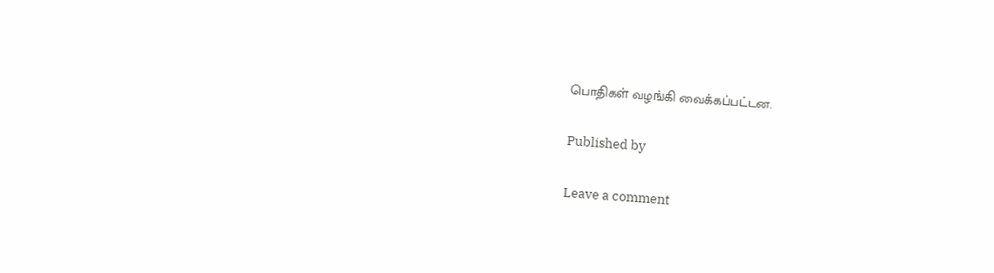பொதிகள் வழங்கி வைக்கப்பட்டன.

Published by

Leave a comment